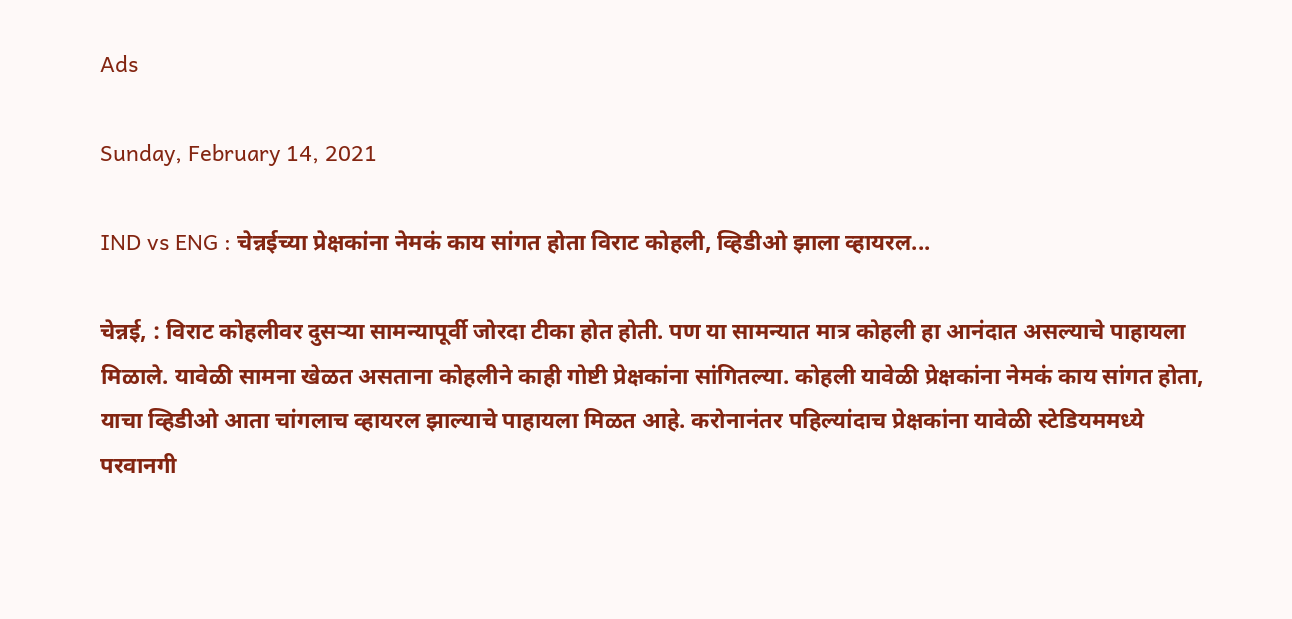Ads

Sunday, February 14, 2021

IND vs ENG : चेन्नईच्या प्रेक्षकांना नेमकं काय सांगत होता विराट कोहली, व्हिडीओ झाला व्हायरल...

चेन्नई, : विराट कोहलीवर दुसऱ्या सामन्यापूर्वी जोरदा टीका होत होती. पण या सामन्यात मात्र कोहली हा आनंदात असल्याचे पाहायला मिळाले. यावेळी सामना खेळत असताना कोहलीने काही गोष्टी प्रेक्षकांना सांगितल्या. कोहली यावेळी प्रेक्षकांना नेमकं काय सांगत होता, याचा व्हिडीओ आता चांगलाच व्हायरल झाल्याचे पाहायला मिळत आहे. करोनानंतर पहिल्यांदाच प्रेक्षकांना यावेळी स्टेडियममध्ये परवानगी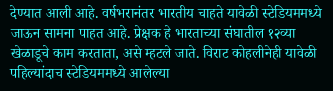देण्यात आली आहे. वर्षभरानंतर भारतीय चाहते यावेळी स्टेडियममध्ये जाऊन सामना पाहत आहे. प्रेक्षक हे भारताच्या संघातील १२व्या खेळाडूचे काम करताता, असे म्हटले जाते. विराट कोहलीनेही यावेळी पहिल्यांदाच स्टेडियममध्ये आलेल्या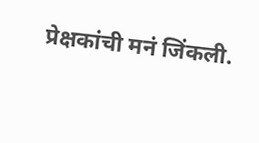प्रेक्षकांची मनं जिंकली.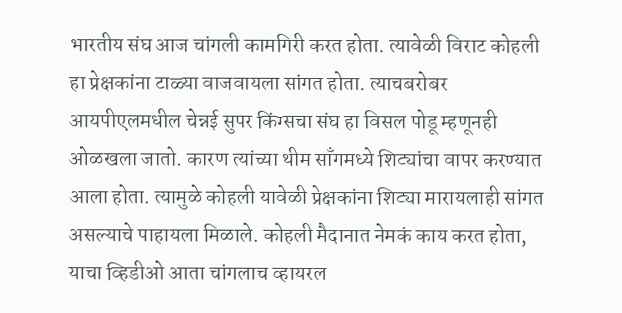भारतीय संघ आज चांगली कामगिरी करत होता. त्यावेळी विराट कोहली हा प्रेक्षकांना टाळ्या वाजवायला सांगत होता. त्याचबरोबर आयपीएलमधील चेन्नई सुपर किंग्सचा संघ हा विसल पोडू म्हणूनही ओळखला जातो. कारण त्यांच्या थीम साँगमध्ये शिट्यांचा वापर करण्यात आला होता. त्यामुळे कोहली यावेळी प्रेक्षकांना शिट्या मारायलाही सांगत असल्याचे पाहायला मिळाले. कोहली मैदानात नेमकं काय करत होता, याचा व्हिडीओ आता चांगलाच व्हायरल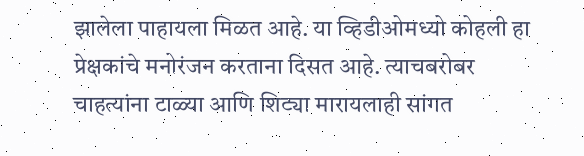झालेला पाहायला मिळत आहे. या व्हिडीओमध्यो कोहली हा प्रेक्षकांचे मनोरंजन करताना दिसत आहे. त्याचबरोबर चाहत्यांना टाळ्या आणि शिट्या मारायलाही सांगत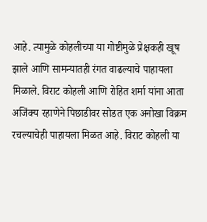आहे. त्यामुळे कोहलीच्या या गोष्टीमुळे प्रेक्षकही खूष झाले आणि सामन्यातही रंगत वाढल्याचे पाहायला मिळाले. विराट कोहली आणि रोहित शर्मा यांना आता अजिंक्य रहाणेने पिछाडीवर सोडत एक अनोखा विक्रम रचल्याचेही पाहायला मिळत आहे. विराट कोहली या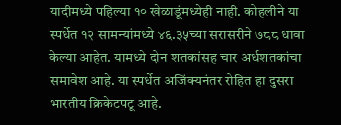यादीमध्ये पहिल्या १० खेळाडूंमध्येही नाही. कोहलीने या स्पर्धेत १२ सामन्यांमध्ये ४६.३५च्या सरासरीने ७८८ धावा केल्या आहेत. यामध्ये दोन शतकांसह चार अर्धशतकांचा समावेश आहे. या स्पर्धेत अजिंक्यनंतर रोहित हा दुसरा भारतीय क्रिकेटपटू आहे.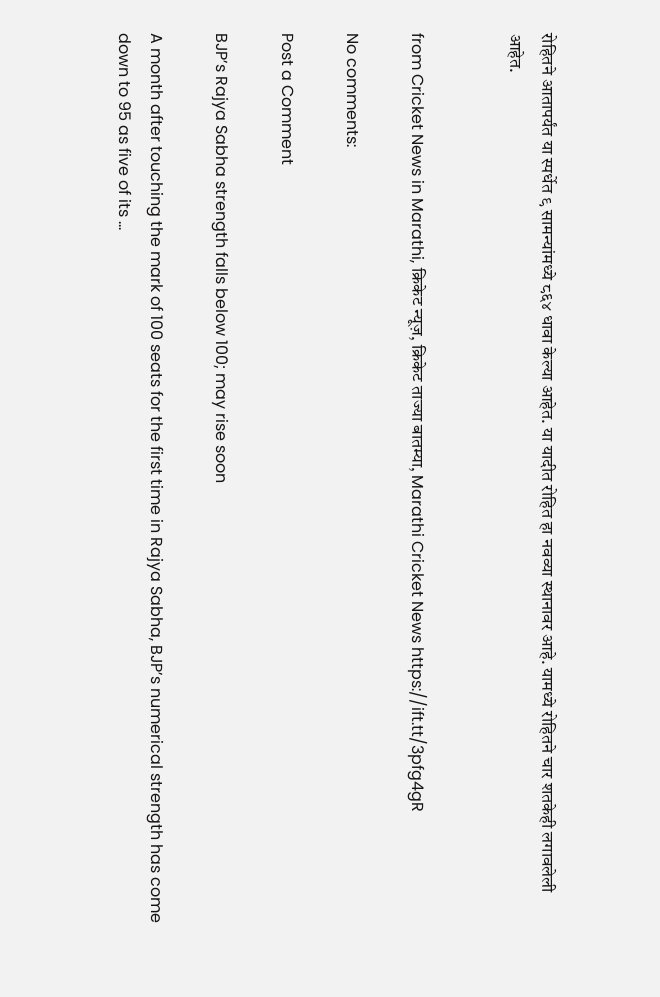रोहितने आतापर्यंत या स्पर्धेत ९ सामन्यांमध्ये ८६४ धावा केल्या आहेत. या यादीत रोहित हा नवव्या स्थानावर आहे. यामध्ये रोहितने चार शतकेही लगावलेली आहेत.


from Cricket News in Marathi, क्रिकेट न्यूज़, क्रिकेट ताज्या बातम्या, Marathi Cricket News https://ift.tt/3pfg4gR

No comments:

Post a Comment

BJP’s Rajya Sabha strength falls below 100; may rise soon

A month after touching the mark of 100 seats for the first time in Rajya Sabha, BJP’s numerical strength has come down to 95 as five of its ...